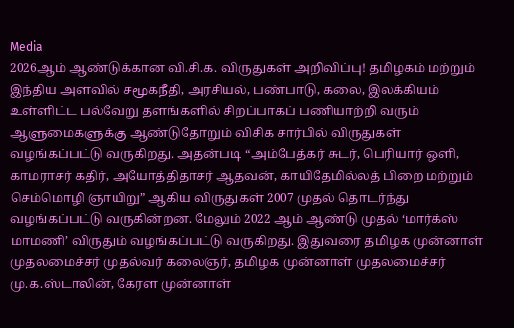Media
2026ஆம் ஆண்டுக்கான வி.சி.க. விருதுகள் அறிவிப்பு! தமிழகம் மற்றும் இந்திய அளவில் சமூகநீதி, அரசியல், பண்பாடு, கலை, இலக்கியம் உள்ளிட்ட பல்வேறு தளங்களில் சிறப்பாகப் பணியாற்றி வரும் ஆளுமைகளுக்கு ஆண்டுதோறும் விசிக சார்பில் விருதுகள் வழங்கப்பட்டு வருகிறது. அதன்படி “அம்பேத்கர் சுடர், பெரியார் ஒளி, காமராசர் கதிர், அயோத்திதாசர் ஆதவன், காயிதேமில்லத் பிறை மற்றும் செம்மொழி ஞாயிறு” ஆகிய விருதுகள் 2007 முதல் தொடர்ந்து வழங்கப்பட்டு வருகின்றன. மேலும் 2022 ஆம் ஆண்டு முதல் ‘மார்க்ஸ் மாமணி’ விருதும் வழங்கப்பட்டு வருகிறது. இதுவரை தமிழக முன்னாள் முதலமைச்சர் முதல்வர் கலைஞர், தமிழக முன்னாள் முதலமைச்சர் மு.க.ஸ்டாலின், கேரள முன்னாள்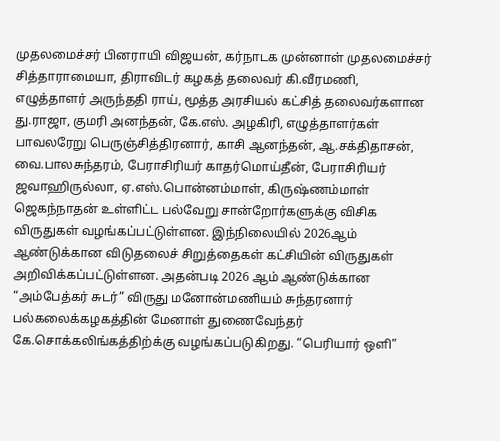முதலமைச்சர் பினராயி விஜயன், கர்நாடக முன்னாள் முதலமைச்சர் சித்தாராமையா, திராவிடர் கழகத் தலைவர் கி.வீரமணி, எழுத்தாளர் அருந்ததி ராய், மூத்த அரசியல் கட்சித் தலைவர்களான து.ராஜா, குமரி அனந்தன், கே.எஸ். அழகிரி, எழுத்தாளர்கள் பாவலரேறு பெருஞ்சித்திரனார், காசி ஆனந்தன், ஆ.சக்திதாசன், வை.பாலசுந்தரம், பேராசிரியர் காதர்மொய்தீன், பேராசிரியர் ஜவாஹிருல்லா, ஏ.எஸ்.பொன்னம்மாள், கிருஷ்ணம்மாள் ஜெகந்நாதன் உள்ளிட்ட பல்வேறு சான்றோர்களுக்கு விசிக விருதுகள் வழங்கப்பட்டுள்ளன. இந்நிலையில் 2026ஆம் ஆண்டுக்கான விடுதலைச் சிறுத்தைகள் கட்சியின் விருதுகள் அறிவிக்கப்பட்டுள்ளன. அதன்படி 2026 ஆம் ஆண்டுக்கான “அம்பேத்கர் சுடர்” விருது மனோன்மணியம் சுந்தரனார் பல்கலைக்கழகத்தின் மேனாள் துணைவேந்தர் கே.சொக்கலிங்கத்திற்க்கு வழங்கப்படுகிறது. “பெரியார் ஒளி”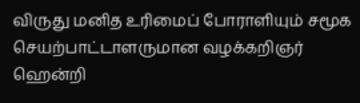விருது மனித உரிமைப் போராளியும் சமூக செயற்பாட்டாளருமான வழக்கறிஞர் ஹென்றி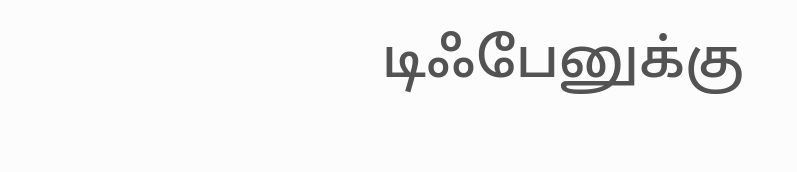டிஃபேனுக்கு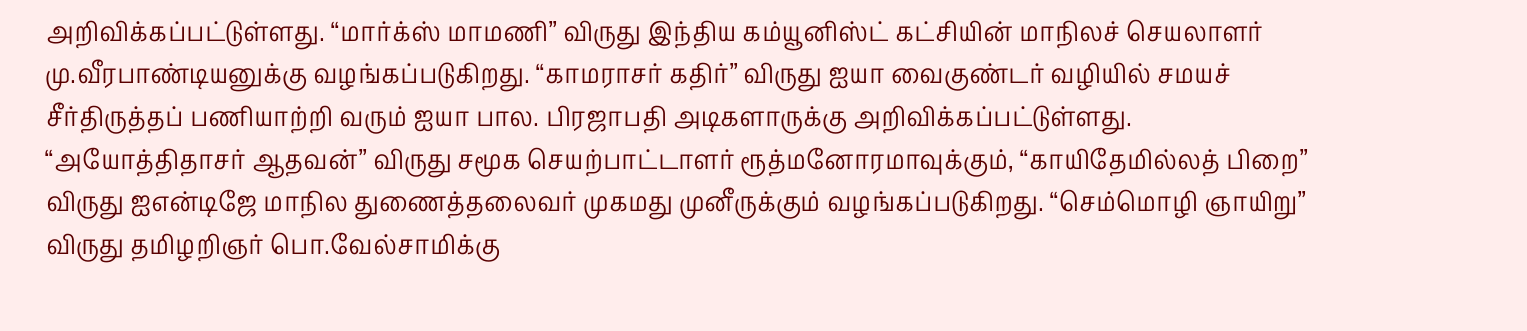அறிவிக்கப்பட்டுள்ளது. “மார்க்ஸ் மாமணி” விருது இந்திய கம்யூனிஸ்ட் கட்சியின் மாநிலச் செயலாளர் மு.வீரபாண்டியனுக்கு வழங்கப்படுகிறது. “காமராசர் கதிர்” விருது ஐயா வைகுண்டர் வழியில் சமயச் சீர்திருத்தப் பணியாற்றி வரும் ஐயா பால. பிரஜாபதி அடிகளாருக்கு அறிவிக்கப்பட்டுள்ளது. “அயோத்திதாசர் ஆதவன்” விருது சமூக செயற்பாட்டாளர் ரூத்மனோரமாவுக்கும், “காயிதேமில்லத் பிறை” விருது ஐஎன்டிஜே மாநில துணைத்தலைவர் முகமது முனீருக்கும் வழங்கப்படுகிறது. “செம்மொழி ஞாயிறு” விருது தமிழறிஞர் பொ.வேல்சாமிக்கு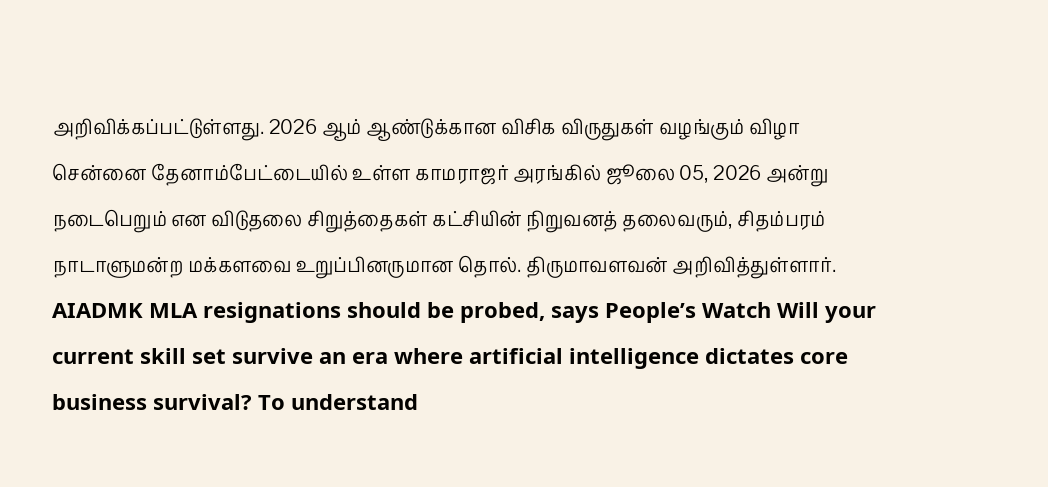அறிவிக்கப்பட்டுள்ளது. 2026 ஆம் ஆண்டுக்கான விசிக விருதுகள் வழங்கும் விழா சென்னை தேனாம்பேட்டையில் உள்ள காமராஜர் அரங்கில் ஜூலை 05, 2026 அன்று நடைபெறும் என விடுதலை சிறுத்தைகள் கட்சியின் நிறுவனத் தலைவரும், சிதம்பரம் நாடாளுமன்ற மக்களவை உறுப்பினருமான தொல். திருமாவளவன் அறிவித்துள்ளார்.
AIADMK MLA resignations should be probed, says People’s Watch Will your current skill set survive an era where artificial intelligence dictates core business survival? To understand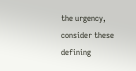the urgency, consider these defining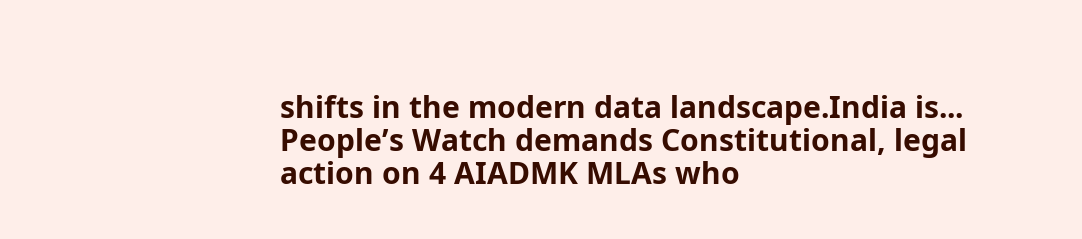shifts in the modern data landscape.India is...
People’s Watch demands Constitutional, legal action on 4 AIADMK MLAs who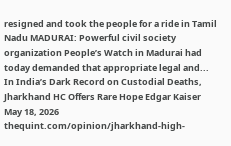resigned and took the people for a ride in Tamil Nadu MADURAI: Powerful civil society organization People’s Watch in Madurai had today demanded that appropriate legal and...
In India’s Dark Record on Custodial Deaths, Jharkhand HC Offers Rare Hope Edgar Kaiser May 18, 2026 thequint.com/opinion/jharkhand-high-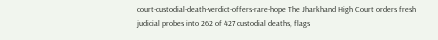court-custodial-death-verdict-offers-rare-hope The Jharkhand High Court orders fresh judicial probes into 262 of 427 custodial deaths, flags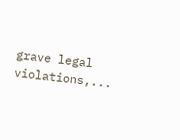grave legal violations,...